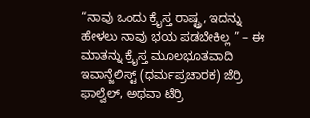“ನಾವು ಒಂದು ಕ್ರೈಸ್ತ ರಾಷ್ಟ್ರ, ಇದನ್ನು ಹೇಳಲು ನಾವು ಭಯ ಪಡಬೇಕಿಲ್ಲ ” – ಈ ಮಾತನ್ನು ಕ್ರೈಸ್ತ ಮೂಲಭೂತವಾದಿ ಇವಾನ್ಜೆಲಿಸ್ಟ್ (ಧರ್ಮಪ್ರಚಾರಕ) ಜೆರ್ರಿ ಫಾಲ್ವೆಲ್, ಅಥವಾ ಟೆರ್ರಿ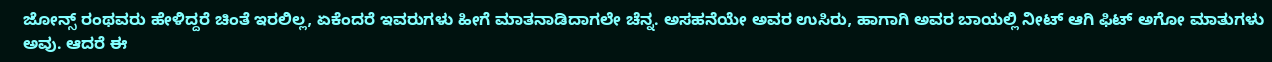ಜೋನ್ಸ್ ರಂಥವರು ಹೇಳಿದ್ದರೆ ಚಿಂತೆ ಇರಲಿಲ್ಲ, ಏಕೆಂದರೆ ಇವರುಗಳು ಹೀಗೆ ಮಾತನಾಡಿದಾಗಲೇ ಚೆನ್ನ. ಅಸಹನೆಯೇ ಅವರ ಉಸಿರು, ಹಾಗಾಗಿ ಅವರ ಬಾಯಲ್ಲಿ ನೀಟ್ ಆಗಿ ಫಿಟ್ ಅಗೋ ಮಾತುಗಳು ಅವು. ಆದರೆ ಈ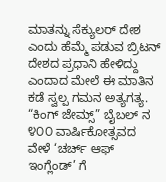ಮಾತನ್ನು ಸೆಕ್ಯುಲರ್ ದೇಶ ಎಂದು ಹೆಮ್ಮೆ ಪಡುವ ಬ್ರಿಟನ್ ದೇಶದ ಪ್ರಧಾನಿ ಹೇಳಿದ್ದು ಎಂದಾದ ಮೇಲೆ ಈ ಮಾತಿನ ಕಡೆ ಸ್ವಲ್ಪ ಗಮನ ಅತ್ಯಗತ್ಯ.
“ಕಿಂಗ್ ಜೇಮ್ಸ್” ಬೈಬಲ್ ನ ೪೦೦ ವಾರ್ಷಿಕೋತ್ಸವದ ವೇಳೆ ‘ಚರ್ಚ್ ಆಫ್ ಇಂಗ್ಲೆಂಡ್’ ಗೆ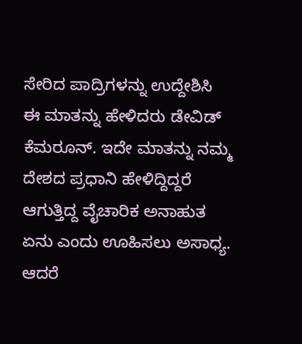ಸೇರಿದ ಪಾದ್ರಿಗಳನ್ನು ಉದ್ದೇಶಿಸಿ ಈ ಮಾತನ್ನು ಹೇಳಿದರು ಡೇವಿಡ್ ಕೆಮರೂನ್. ಇದೇ ಮಾತನ್ನು ನಮ್ಮ ದೇಶದ ಪ್ರಧಾನಿ ಹೇಳಿದ್ದಿದ್ದರೆ ಆಗುತ್ತಿದ್ದ ವೈಚಾರಿಕ ಅನಾಹುತ ಏನು ಎಂದು ಊಹಿಸಲು ಅಸಾಧ್ಯ. ಆದರೆ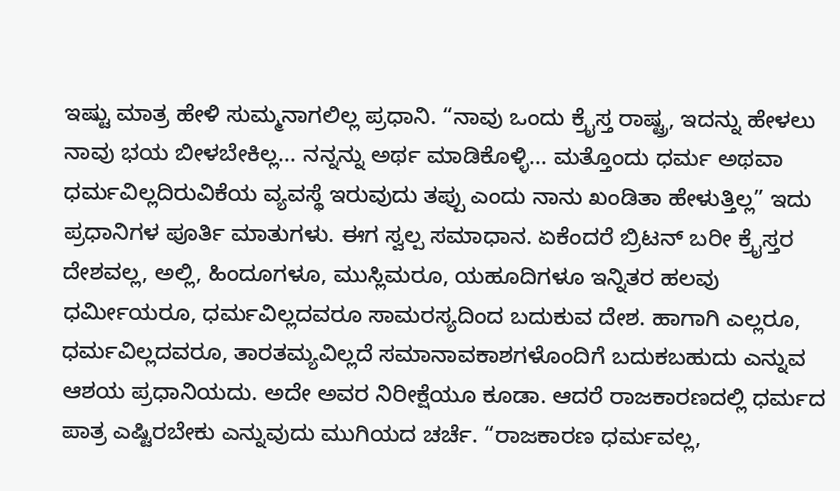ಇಷ್ಟು ಮಾತ್ರ ಹೇಳಿ ಸುಮ್ಮನಾಗಲಿಲ್ಲ ಪ್ರಧಾನಿ. “ನಾವು ಒಂದು ಕ್ರೈಸ್ತ ರಾಷ್ಟ್ರ, ಇದನ್ನು ಹೇಳಲು ನಾವು ಭಯ ಬೀಳಬೇಕಿಲ್ಲ... ನನ್ನನ್ನು ಅರ್ಥ ಮಾಡಿಕೊಳ್ಳಿ... ಮತ್ತೊಂದು ಧರ್ಮ ಅಥವಾ ಧರ್ಮವಿಲ್ಲದಿರುವಿಕೆಯ ವ್ಯವಸ್ಥೆ ಇರುವುದು ತಪ್ಪು ಎಂದು ನಾನು ಖಂಡಿತಾ ಹೇಳುತ್ತಿಲ್ಲ” ಇದು ಪ್ರಧಾನಿಗಳ ಪೂರ್ತಿ ಮಾತುಗಳು. ಈಗ ಸ್ವಲ್ಪ ಸಮಾಧಾನ. ಏಕೆಂದರೆ ಬ್ರಿಟನ್ ಬರೀ ಕ್ರೈಸ್ತರ ದೇಶವಲ್ಲ, ಅಲ್ಲಿ, ಹಿಂದೂಗಳೂ, ಮುಸ್ಲಿಮರೂ, ಯಹೂದಿಗಳೂ ಇನ್ನಿತರ ಹಲವು ಧರ್ಮೀಯರೂ, ಧರ್ಮವಿಲ್ಲದವರೂ ಸಾಮರಸ್ಯದಿಂದ ಬದುಕುವ ದೇಶ. ಹಾಗಾಗಿ ಎಲ್ಲರೂ, ಧರ್ಮವಿಲ್ಲದವರೂ, ತಾರತಮ್ಯವಿಲ್ಲದೆ ಸಮಾನಾವಕಾಶಗಳೊಂದಿಗೆ ಬದುಕಬಹುದು ಎನ್ನುವ ಆಶಯ ಪ್ರಧಾನಿಯದು. ಅದೇ ಅವರ ನಿರೀಕ್ಷೆಯೂ ಕೂಡಾ. ಆದರೆ ರಾಜಕಾರಣದಲ್ಲಿ ಧರ್ಮದ ಪಾತ್ರ ಎಷ್ಟಿರಬೇಕು ಎನ್ನುವುದು ಮುಗಿಯದ ಚರ್ಚೆ. “ರಾಜಕಾರಣ ಧರ್ಮವಲ್ಲ,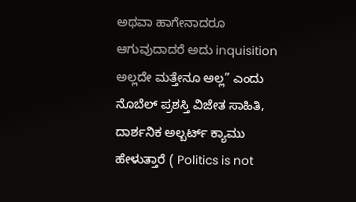ಅಥವಾ ಹಾಗೇನಾದರೂ ಆಗುವುದಾದರೆ ಅದು inquisition ಅಲ್ಲದೇ ಮತ್ತೇನೂ ಅಲ್ಲ” ಎಂದು ನೊಬೆಲ್ ಪ್ರಶಸ್ತಿ ವಿಜೇತ ಸಾಹಿತಿ, ದಾರ್ಶನಿಕ ಅಲ್ಬರ್ಟ್ ಕ್ಯಾಮು ಹೇಳುತ್ತಾರೆ ( Politics is not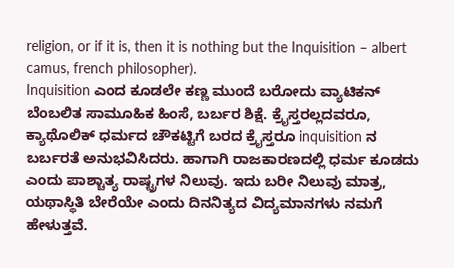religion, or if it is, then it is nothing but the Inquisition – albert camus, french philosopher).
Inquisition ಎಂದ ಕೂಡಲೇ ಕಣ್ಣ ಮುಂದೆ ಬರೋದು ವ್ಯಾಟಿಕನ್ ಬೆಂಬಲಿತ ಸಾಮೂಹಿಕ ಹಿಂಸೆ, ಬರ್ಬರ ಶಿಕ್ಷೆ. ಕ್ರೈಸ್ತರಲ್ಲದವರೂ, ಕ್ಯಾಥೊಲಿಕ್ ಧರ್ಮದ ಚೌಕಟ್ಟಿಗೆ ಬರದ ಕ್ರೈಸ್ತರೂ inquisition ನ ಬರ್ಬರತೆ ಅನುಭವಿಸಿದರು. ಹಾಗಾಗಿ ರಾಜಕಾರಣದಲ್ಲಿ ಧರ್ಮ ಕೂಡದು ಎಂದು ಪಾಶ್ಚಾತ್ಯ ರಾಷ್ಟ್ರಗಳ ನಿಲುವು. ಇದು ಬರೀ ನಿಲುವು ಮಾತ್ರ, ಯಥಾಸ್ಥಿತಿ ಬೇರೆಯೇ ಎಂದು ದಿನನಿತ್ಯದ ವಿದ್ಯಮಾನಗಳು ನಮಗೆ ಹೇಳುತ್ತವೆ.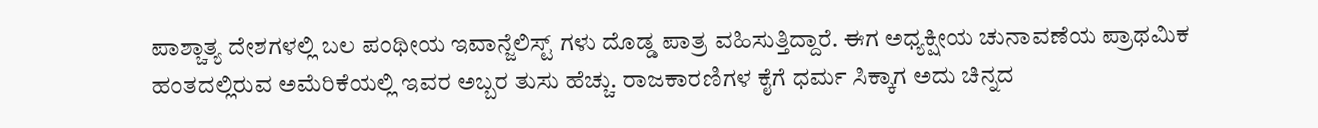ಪಾಶ್ಚಾತ್ಯ ದೇಶಗಳಲ್ಲಿ ಬಲ ಪಂಥೀಯ ಇವಾನ್ಜೆಲಿಸ್ಟ್ ಗಳು ದೊಡ್ಡ ಪಾತ್ರ ವಹಿಸುತ್ತಿದ್ದಾರೆ. ಈಗ ಅಧ್ಯಕ್ಷೀಯ ಚುನಾವಣೆಯ ಪ್ರಾಥಮಿಕ ಹಂತದಲ್ಲಿರುವ ಅಮೆರಿಕೆಯಲ್ಲಿ ಇವರ ಅಬ್ಬರ ತುಸು ಹೆಚ್ಚು. ರಾಜಕಾರಣಿಗಳ ಕೈಗೆ ಧರ್ಮ ಸಿಕ್ಕಾಗ ಅದು ಚಿನ್ನದ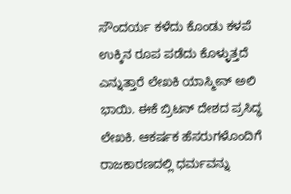ಸೌಂದರ್ಯ ಕಳೆದು ಕೊಂಡು ಕಳಪೆ ಉಕ್ಕಿನ ರೂಪ ಪಡೆದು ಕೊಳ್ಳುತ್ತದೆ ಎನ್ನುತ್ತಾರೆ ಲೇಖಕಿ ಯಾಸ್ಮೀನ್ ಅಲಿ ಭಾಯಿ. ಈಕೆ ಬ್ರಿಟನ್ ದೇಶದ ಪ್ರಸಿದ್ಧ ಲೇಖಕಿ. ಆಕರ್ಷಕ ಹೆಸರುಗಳೊಂದಿಗೆ ರಾಜಕಾರಣದಲ್ಲಿ ಧರ್ಮವನ್ನು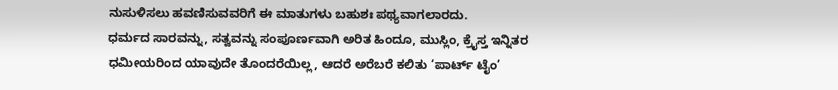ನುಸುಳಿಸಲು ಹವಣಿಸುವವರಿಗೆ ಈ ಮಾತುಗಳು ಬಹುಶಃ ಪಥ್ಯವಾಗಲಾರದು.
ಧರ್ಮದ ಸಾರವನ್ನು, ಸತ್ವವನ್ನು ಸಂಪೂರ್ಣವಾಗಿ ಅರಿತ ಹಿಂದೂ, ಮುಸ್ಲಿಂ, ಕ್ರೈಸ್ತ ಇನ್ನಿತರ ಧಮೀಯರಿಂದ ಯಾವುದೇ ತೊಂದರೆಯಿಲ್ಲ, ಆದರೆ ಅರೆಬರೆ ಕಲಿತು ‘ಪಾರ್ಟ್ ಟೈಂ’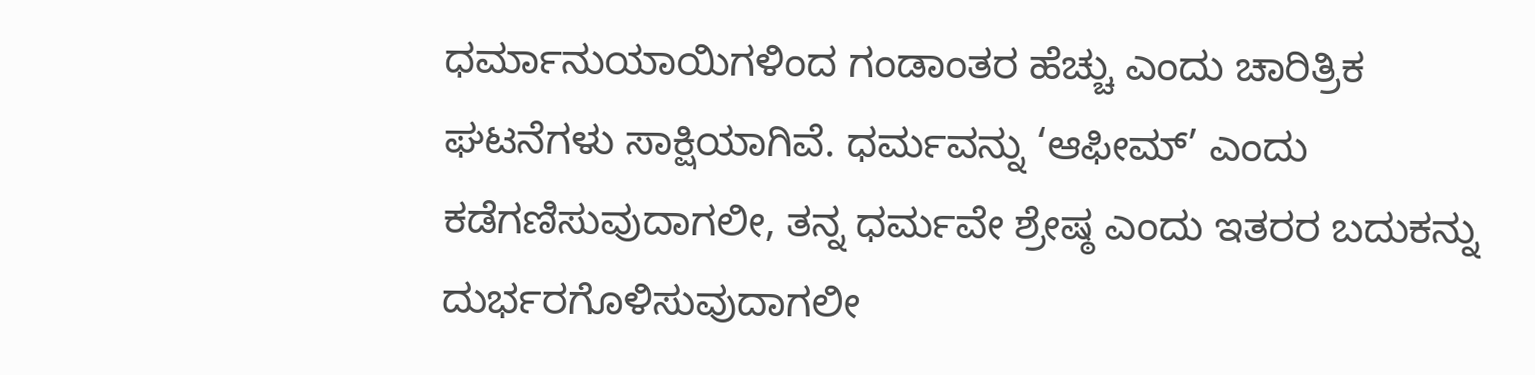ಧರ್ಮಾನುಯಾಯಿಗಳಿಂದ ಗಂಡಾಂತರ ಹೆಚ್ಚು ಎಂದು ಚಾರಿತ್ರಿಕ ಘಟನೆಗಳು ಸಾಕ್ಷಿಯಾಗಿವೆ. ಧರ್ಮವನ್ನು ‘ಆಫೀಮ್’ ಎಂದು ಕಡೆಗಣಿಸುವುದಾಗಲೀ, ತನ್ನ ಧರ್ಮವೇ ಶ್ರೇಷ್ಠ ಎಂದು ಇತರರ ಬದುಕನ್ನು ದುರ್ಭರಗೊಳಿಸುವುದಾಗಲೀ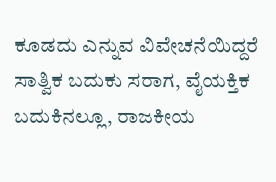ಕೂಡದು ಎನ್ನುವ ವಿವೇಚನೆಯಿದ್ದರೆ ಸಾತ್ವಿಕ ಬದುಕು ಸರಾಗ, ವೈಯಕ್ತಿಕ ಬದುಕಿನಲ್ಲೂ, ರಾಜಕೀಯ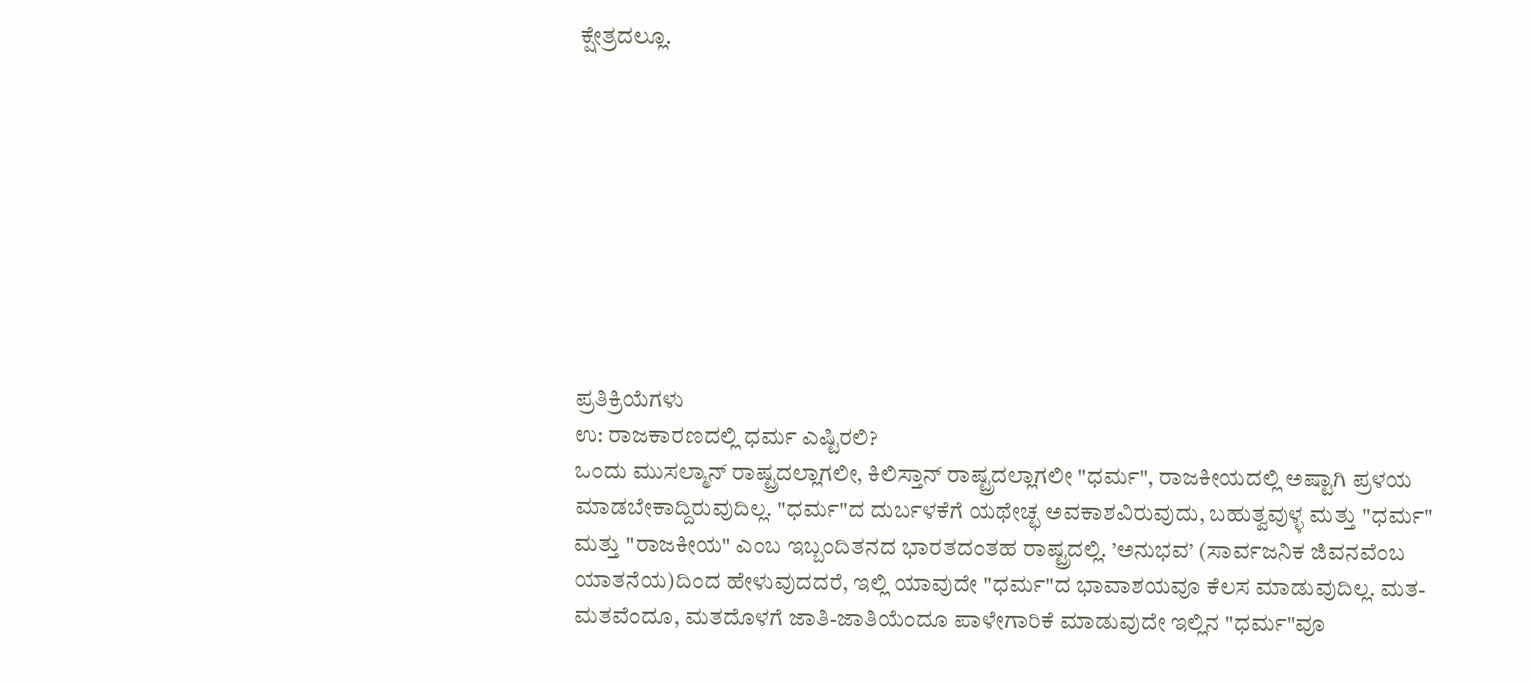ಕ್ಷೇತ್ರದಲ್ಲೂ.









ಪ್ರತಿಕ್ರಿಯೆಗಳು
ಉ: ರಾಜಕಾರಣದಲ್ಲಿ ಧರ್ಮ ಎಷ್ಟಿರಲಿ?
ಒಂದು ಮುಸಲ್ಮಾನ್ ರಾಷ್ಟ್ರದಲ್ಲಾಗಲೀ, ಕಿಲಿಸ್ತಾನ್ ರಾಷ್ಟ್ರದಲ್ಲಾಗಲೀ "ಧರ್ಮ", ರಾಜಕೀಯದಲ್ಲಿ ಅಷ್ಟಾಗಿ ಪ್ರಳಯ ಮಾಡಬೇಕಾದ್ದಿರುವುದಿಲ್ಲ. "ಧರ್ಮ"ದ ದುರ್ಬಳಕೆಗೆ ಯಥೇಚ್ಛ ಅವಕಾಶವಿರುವುದು, ಬಹುತ್ವವುಳ್ಳ ಮತ್ತು "ಧರ್ಮ" ಮತ್ತು "ರಾಜಕೀಯ" ಎಂಬ ಇಬ್ಬಂದಿತನದ ಭಾರತದಂತಹ ರಾಷ್ಟ್ರದಲ್ಲಿ. ’ಅನುಭವ’ (ಸಾರ್ವಜನಿಕ ಜಿವನವೆಂಬ ಯಾತನೆಯ)ದಿಂದ ಹೇಳುವುದದರೆ, ಇಲ್ಲಿ ಯಾವುದೇ "ಧರ್ಮ"ದ ಭಾವಾಶಯವೂ ಕೆಲಸ ಮಾಡುವುದಿಲ್ಲ. ಮತ-ಮತವೆಂದೂ, ಮತದೊಳಗೆ ಜಾತಿ-ಜಾತಿಯೆಂದೂ ಪಾಳೇಗಾರಿಕೆ ಮಾಡುವುದೇ ಇಲ್ಲಿನ "ಧರ್ಮ"ವೂ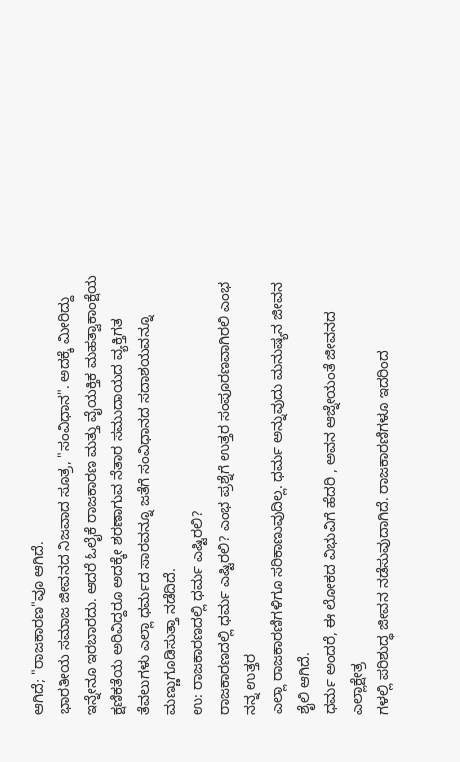ಆಗಿದೆ; "ರಾಜಕಾರಣ"ವೂ ಆಗಿದೆ.
ಭಾರತೀಯ ಸಮಾಜ ಜೀವನದ ನಿಜವಾದ ಸೂತ್ರ, "ಸಂವಿಧಾನ". ಅದಕ್ಕೆ ಮೀರಿದ್ದು ಇನ್ನೇನೂ ಇರಬಾರದು. ಆದರೆ ಓಲೈಕೆ ರಾಜಕಾರಣ ಮತ್ತು ವೈಯಕ್ತಿಕ ಮಹತ್ವಾಕಾಂಕ್ಷೆಯ ಕ್ಷಣಿಕತೆಯ ಅರಿವಿದ್ದರೂ ಅದಕ್ಕೇ ಶರಣಾಗುವ ನೆತಾರ ಸಮುದಾಯದ ವ್ಯಕ್ತಿಗತ ತೆವಲುಗಳು ಎಲ್ಲಾ ಧರ್ಮದ ಸಾರವನ್ನೂ ಜತೆಗೆ ಸಂವಿಧಾನದ ಸದಾಶಯವನ್ನೂ ಮಣ್ಣುಗೂಡಿಸುತ್ತಾ ನಡೆದಿದೆ.
ಉ: ರಾಜಕಾರಣದಲ್ಲಿ ಧರ್ಮ ಎಷ್ಟಿರಲಿ?
ರಾಜಕಾರಣದಲ್ಲಿ ಧರ್ಮ ಎಷ್ಟಿರಲಿ? ಎಂಭ ಪ್ರಶ್ನೆಗೆ ಉತ್ತರ ಸಂಪೂರಣವಾಗಿರಲಿ ಎಂಭ ನನ್ನ ಉತ್ತರ
ಎಲ್ಲಾ ರಾಜಕಾರಣಿಗಳಿಗೂ ಸರಿಕಾಣುವುದಿಲ್ಲ. ಧರ್ಮ ಅನ್ನುವುದು ಮನುಷ್ಯನ ಜೀವನ ಶೈಲಿ ಆಗಿದೆ.
ಧರ್ಮ ಅಂದರೆ, ಈ ಲೋಕದ ವಿಭುವಿಗೆ ಹೆದರಿ , ಅವನ ಆಜ್ನೇಯಂತೆ ಜೀವನದ ಎಲ್ಲಾಕ್ಷೇತ್ರ
ಗಳಲ್ಲಿ ಪರಿಶುದ್ಧ ಜೀವನ ನಡೆಸುವುದಾಗಿದೆ. ರಾಜಕಾರಣಿಗಳೂ ಇದರಿಂದ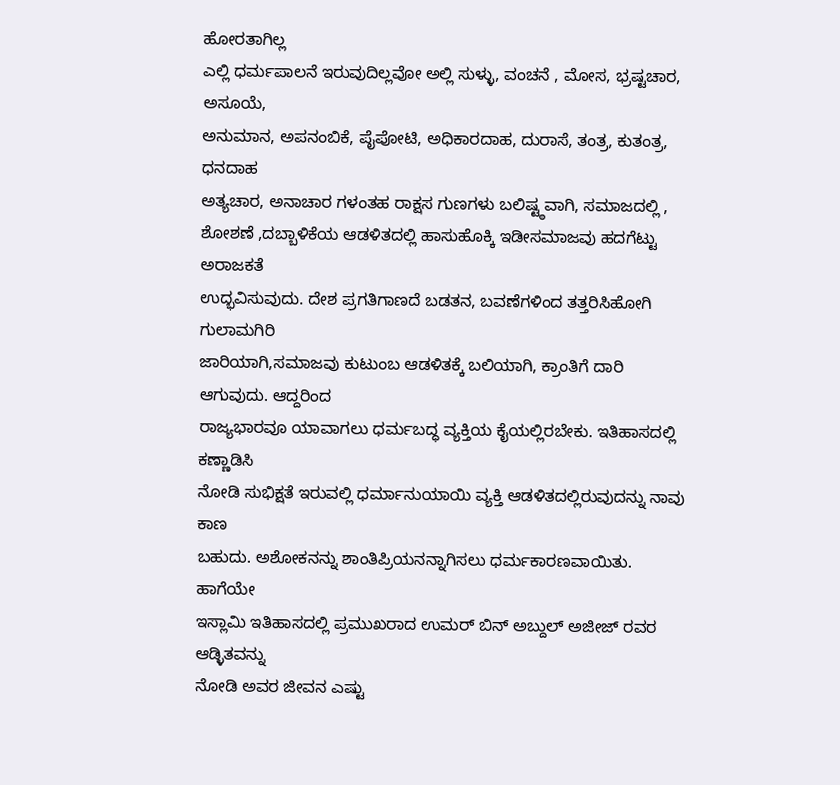ಹೋರತಾಗಿಲ್ಲ
ಎಲ್ಲಿ ಧರ್ಮಪಾಲನೆ ಇರುವುದಿಲ್ಲವೋ ಅಲ್ಲಿ ಸುಳ್ಳು, ವಂಚನೆ , ಮೋಸ, ಭ್ರಷ್ಟಚಾರ, ಅಸೂಯೆ,
ಅನುಮಾನ, ಅಪನಂಬಿಕೆ, ಪೈಪೋಟಿ, ಅಧಿಕಾರದಾಹ, ದುರಾಸೆ, ತಂತ್ರ, ಕುತಂತ್ರ, ಧನದಾಹ
ಅತ್ಯಚಾರ, ಅನಾಚಾರ ಗಳಂತಹ ರಾಕ್ಷಸ ಗುಣಗಳು ಬಲಿಷ್ಟ್ಠವಾಗಿ, ಸಮಾಜದಲ್ಲಿ , ಶೋಶಣೆ ,ದಬ್ಬಾಳಿಕೆಯ ಆಡಳಿತದಲ್ಲಿ ಹಾಸುಹೊಕ್ಕಿ ಇಡೀಸಮಾಜವು ಹದಗೆಟ್ಟು ಅರಾಜಕತೆ
ಉದ್ಭವಿಸುವುದು. ದೇಶ ಪ್ರಗತಿಗಾಣದೆ ಬಡತನ, ಬವಣೆಗಳಿಂದ ತತ್ತರಿಸಿಹೋಗಿ ಗುಲಾಮಗಿರಿ
ಜಾರಿಯಾಗಿ,ಸಮಾಜವು ಕುಟುಂಬ ಆಡಳಿತಕ್ಕೆ ಬಲಿಯಾಗಿ, ಕ್ರಾಂತಿಗೆ ದಾರಿ ಆಗುವುದು. ಆದ್ದರಿಂದ
ರಾಜ್ಯಭಾರವೂ ಯಾವಾಗಲು ಧರ್ಮಬದ್ಧ ವ್ಯಕ್ತಿಯ ಕೈಯಲ್ಲಿರಬೇಕು. ಇತಿಹಾಸದಲ್ಲಿ ಕಣ್ಣಾಡಿಸಿ
ನೋಡಿ ಸುಭಿಕ್ಷತೆ ಇರುವಲ್ಲಿ ಧರ್ಮಾನುಯಾಯಿ ವ್ಯಕ್ತಿ ಆಡಳಿತದಲ್ಲಿರುವುದನ್ನು ನಾವು ಕಾಣ
ಬಹುದು. ಅಶೋಕನನ್ನು ಶಾಂತಿಪ್ರಿಯನನ್ನಾಗಿಸಲು ಧರ್ಮಕಾರಣವಾಯಿತು. ಹಾಗೆಯೇ
ಇಸ್ಲಾಮಿ ಇತಿಹಾಸದಲ್ಲಿ ಪ್ರಮುಖರಾದ ಉಮರ್ ಬಿನ್ ಅಬ್ದುಲ್ ಅಜೀಜ್ ರವರ ಆಡ್ಳಿತವನ್ನು
ನೋಡಿ ಅವರ ಜೀವನ ಎಷ್ಟು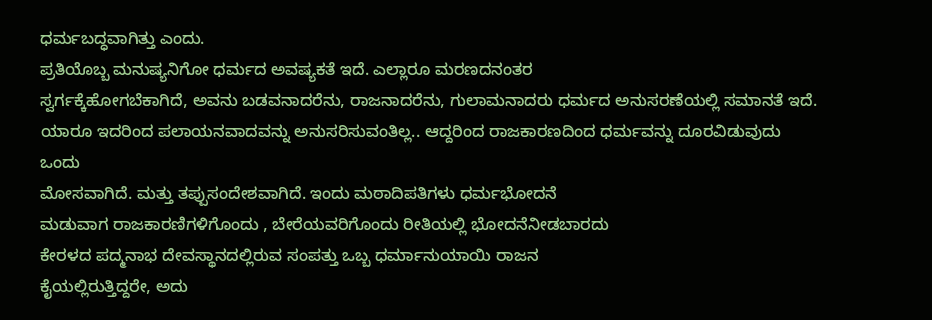ಧರ್ಮಬದ್ಧವಾಗಿತ್ತು ಎಂದು.
ಪ್ರತಿಯೊಬ್ಬ ಮನುಷ್ಯನಿಗೋ ಧರ್ಮದ ಅವಷ್ಯಕತೆ ಇದೆ. ಎಲ್ಲಾರೂ ಮರಣದನಂತರ
ಸ್ವರ್ಗಕ್ಕೆಹೋಗಬೆಕಾಗಿದೆ, ಅವನು ಬಡವನಾದರೆನು, ರಾಜನಾದರೆನು, ಗುಲಾಮನಾದರು ಧರ್ಮದ ಅನುಸರಣೆಯಲ್ಲಿ ಸಮಾನತೆ ಇದೆ. ಯಾರೂ ಇದರಿಂದ ಪಲಾಯನವಾದವನ್ನು ಅನುಸರಿಸುವಂತಿಲ್ಲ.. ಆದ್ದರಿಂದ ರಾಜಕಾರಣದಿಂದ ಧರ್ಮವನ್ನು ದೂರವಿಡುವುದು ಒಂದು
ಮೋಸವಾಗಿದೆ. ಮತ್ತು ತಪ್ಪುಸಂದೇಶವಾಗಿದೆ. ಇಂದು ಮಠಾದಿಪತಿಗಳು ಧರ್ಮಭೋದನೆ
ಮಡುವಾಗ ರಾಜಕಾರಣಿಗಳಿಗೊಂದು , ಬೇರೆಯವರಿಗೊಂದು ರೀತಿಯಲ್ಲಿ ಭೋದನೆನೀಡಬಾರದು
ಕೇರಳದ ಪದ್ಮನಾಭ ದೇವಸ್ಥಾನದಲ್ಲಿರುವ ಸಂಪತ್ತು ಒಬ್ಬ ಧರ್ಮಾನುಯಾಯಿ ರಾಜನ
ಕೈಯಲ್ಲಿರುತ್ತಿದ್ದರೇ, ಅದು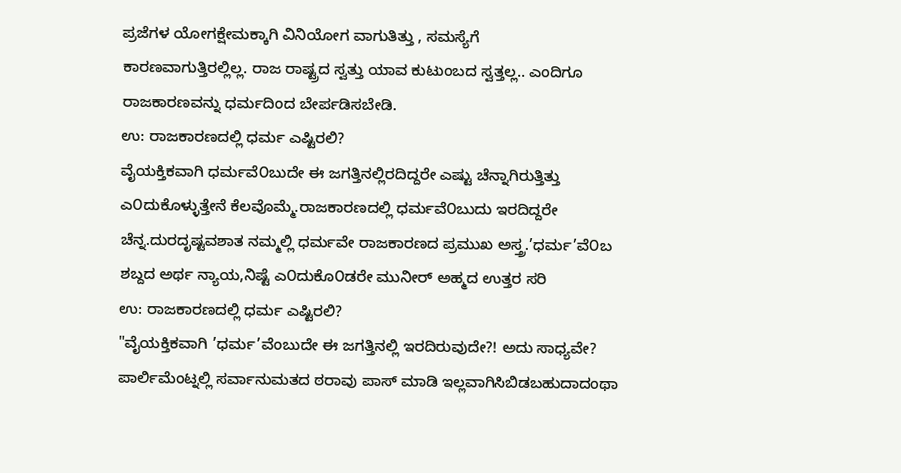ಪ್ರಜೆಗಳ ಯೋಗಕ್ಷೇಮಕ್ಕಾಗಿ ವಿನಿಯೋಗ ವಾಗುತಿತ್ತು , ಸಮಸ್ಯೆಗೆ
ಕಾರಣವಾಗುತ್ತಿರಲ್ಲಿಲ್ಲ. ರಾಜ ರಾಷ್ಟ್ರದ ಸ್ವತ್ತು ಯಾವ ಕುಟುಂಬದ ಸ್ವತ್ತಲ್ಲ.. ಎಂದಿಗೂ
ರಾಜಕಾರಣವನ್ನು ಧರ್ಮದಿಂದ ಬೇರ್ಪಡಿಸಬೇಡಿ.
ಉ: ರಾಜಕಾರಣದಲ್ಲಿ ಧರ್ಮ ಎಷ್ಟಿರಲಿ?
ವೈಯಕ್ತಿಕವಾಗಿ ಧರ್ಮವೆ೦ಬುದೇ ಈ ಜಗತ್ತಿನಲ್ಲಿರದಿದ್ದರೇ ಎಷ್ಟು ಚೆನ್ನಾಗಿರುತ್ತಿತ್ತು ಎ೦ದುಕೊಳ್ಳುತ್ತೇನೆ ಕೆಲವೊಮ್ಮೆ.ರಾಜಕಾರಣದಲ್ಲಿ ಧರ್ಮವೆ೦ಬುದು ಇರದಿದ್ದರೇ ಚೆನ್ನ.ದುರದೃಷ್ಟವಶಾತ ನಮ್ಮಲ್ಲಿ ಧರ್ಮವೇ ರಾಜಕಾರಣದ ಪ್ರಮುಖ ಅಸ್ತ್ರ.’ಧರ್ಮ’ವೆ೦ಬ ಶಬ್ದದ ಅರ್ಥ ನ್ಯಾಯ,ನಿಷ್ಟೆ ಎ೦ದುಕೊ೦ಡರೇ ಮುನೀರ್ ಅಹ್ಮದ ಉತ್ತರ ಸರಿ
ಉ: ರಾಜಕಾರಣದಲ್ಲಿ ಧರ್ಮ ಎಷ್ಟಿರಲಿ?
"ವೈಯಕ್ತಿಕವಾಗಿ ’ಧರ್ಮ’ವೆಂಬುದೇ ಈ ಜಗತ್ತಿನಲ್ಲಿ ಇರದಿರುವುದೇ?! ಅದು ಸಾಧ್ಯವೇ? ಪಾರ್ಲಿಮೆಂಟ್ನಲ್ಲಿ ಸರ್ವಾನುಮತದ ಠರಾವು ಪಾಸ್ ಮಾಡಿ ಇಲ್ಲವಾಗಿಸಿಬಿಡಬಹುದಾದಂಥಾ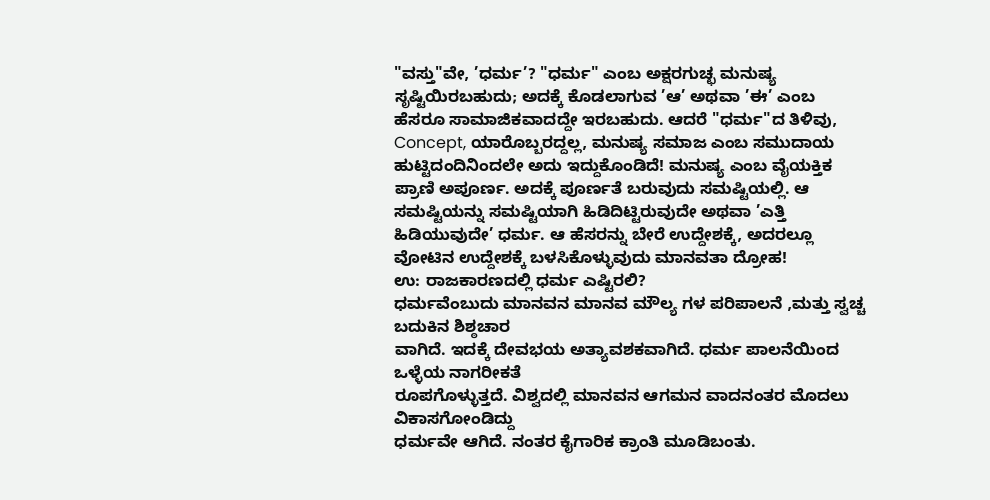"ವಸ್ತು"ವೇ, ’ಧರ್ಮ’? "ಧರ್ಮ" ಎಂಬ ಅಕ್ಷರಗುಚ್ಛ ಮನುಷ್ಯ ಸೃಷ್ಟಿಯಿರಬಹುದು; ಅದಕ್ಕೆ ಕೊಡಲಾಗುವ ’ಆ’ ಅಥವಾ ’ಈ’ ಎಂಬ ಹೆಸರೂ ಸಾಮಾಜಿಕವಾದದ್ದೇ ಇರಬಹುದು. ಆದರೆ "ಧರ್ಮ"ದ ತಿಳಿವು, Concept, ಯಾರೊಬ್ಬರದ್ದಲ್ಲ, ಮನುಷ್ಯ ಸಮಾಜ ಎಂಬ ಸಮುದಾಯ ಹುಟ್ಟಿದಂದಿನಿಂದಲೇ ಅದು ಇದ್ದುಕೊಂಡಿದೆ! ಮನುಷ್ಯ ಎಂಬ ವೈಯಕ್ತಿಕ ಪ್ರಾಣಿ ಅಪೂರ್ಣ. ಅದಕ್ಕೆ ಪೂರ್ಣತೆ ಬರುವುದು ಸಮಷ್ಟಿಯಲ್ಲಿ. ಆ ಸಮಷ್ಟಿಯನ್ನು ಸಮಷ್ಟಿಯಾಗಿ ಹಿಡಿದಿಟ್ಟಿರುವುದೇ ಅಥವಾ ’ಎತ್ತಿ ಹಿಡಿಯುವುದೇ’ ಧರ್ಮ. ಆ ಹೆಸರನ್ನು ಬೇರೆ ಉದ್ದೇಶಕ್ಕೆ, ಅದರಲ್ಲೂ ವೋಟಿನ ಉದ್ದೇಶಕ್ಕೆ ಬಳಸಿಕೊಳ್ಳುವುದು ಮಾನವತಾ ದ್ರೋಹ!
ಉ: ರಾಜಕಾರಣದಲ್ಲಿ ಧರ್ಮ ಎಷ್ಟಿರಲಿ?
ಧರ್ಮವೆಂಬುದು ಮಾನವನ ಮಾನವ ಮೌಲ್ಯ ಗಳ ಪರಿಪಾಲನೆ ,ಮತ್ತು ಸ್ವಚ್ಚ ಬದುಕಿನ ಶಿಶ್ಠಚಾರ
ವಾಗಿದೆ. ಇದಕ್ಕೆ ದೇವಭಯ ಅತ್ಯಾವಶಕವಾಗಿದೆ. ಧರ್ಮ ಪಾಲನೆಯಿಂದ ಒಳ್ಳೆಯ ನಾಗರೀಕತೆ
ರೂಪಗೊಳ್ಳುತ್ತದೆ. ವಿಶ್ವದಲ್ಲಿ ಮಾನವನ ಆಗಮನ ವಾದನಂತರ ಮೊದಲು ವಿಕಾಸಗೋಂಡಿದ್ದು
ಧರ್ಮವೇ ಆಗಿದೆ. ನಂತರ ಕೈಗಾರಿಕ ಕ್ರಾಂತಿ ಮೂಡಿಬಂತು.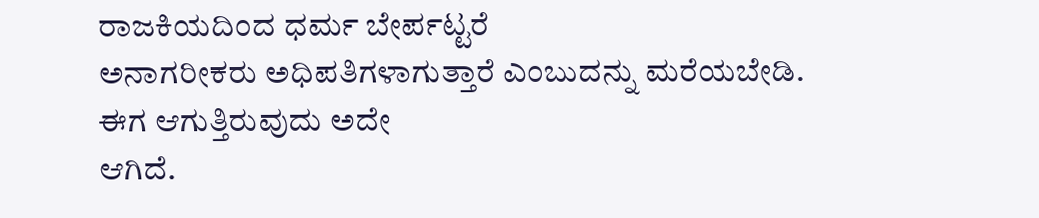ರಾಜಕಿಯದಿಂದ ಧರ್ಮ ಬೇರ್ಪಟ್ಟರೆ
ಅನಾಗರೀಕರು ಅಧಿಪತಿಗಳಾಗುತ್ತಾರೆ ಎಂಬುದನ್ನು ಮರೆಯಬೇಡಿ. ಈಗ ಆಗುತ್ತಿರುವುದು ಅದೇ
ಆಗಿದೆ.